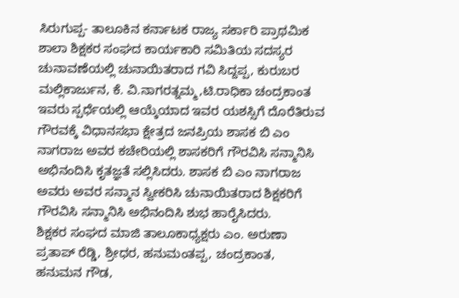ಸಿರುಗುಪ್ಪ- ತಾಲೂಕಿನ ಕರ್ನಾಟಕ ರಾಜ್ಯ ಸರ್ಕಾರಿ ಪ್ರಾಥಮಿಕ ಶಾಲಾ ಶಿಕ್ಷಕರ ಸಂಘದ ಕಾರ್ಯಕಾರಿ ಸಮಿತಿಯ ಸದಸ್ಯರ ಚುನಾವಣೆಯಲ್ಲಿ ಚುನಾಯಿತರಾದ ಗವಿ ಸಿದ್ದಪ್ಪ, ಕುರುಬರ ಮಲ್ಲಿಕಾರ್ಜುನ, ಕೆ. ವಿ.ನಾಗರತ್ನಮ್ಮ,ಟಿ.ರಾಧಿಕಾ ಚಂದ್ರಕಾಂತ ಇವರು ಸ್ಪರ್ಧೆಯಲ್ಲಿ ಆಯ್ಕೆಯಾದ ಇವರ ಯಶಸ್ಸಿಗೆ ದೊರೆತಿರುವ ಗೌರವಕ್ಕೆ ವಿಧಾನಸಭಾ ಕ್ಷೇತ್ರದ ಜನಪ್ರಿಯ ಶಾಸಕ ಬಿ ಎಂ ನಾಗರಾಜ ಅವರ ಕಚೇರಿಯಲ್ಲಿ ಶಾಸಕರಿಗೆ ಗೌರವಿಸಿ ಸನ್ಮಾನಿಸಿ ಅಭಿನಂದಿಸಿ ಕೃತಜ್ಞತೆ ಸಲ್ಲಿಸಿದರು. ಶಾಸಕ ಬಿ ಎಂ ನಾಗರಾಜ ಅವರು ಅವರ ಸನ್ಮಾನ ಸ್ವೀಕರಿಸಿ ಚುನಾಯಿತರಾದ ಶಿಕ್ಷಕರಿಗೆ ಗೌರವಿಸಿ ಸನ್ಮಾನಿಸಿ ಅಭಿನಂದಿಸಿ ಶುಭ ಹಾರೈಸಿದರು.
ಶಿಕ್ಷಕರ ಸಂಘದ ಮಾಜಿ ತಾಲೂಕಾಧ್ಯಕ್ಷರು ಎಂ. ಅರುಣಾ ಪ್ರತಾಪ್ ರೆಡ್ಡಿ, ಶ್ರೀಧರ, ಹನುಮಂತಪ್ಪ, ಚಂದ್ರಕಾಂತ, ಹನುಮನ ಗೌಡ,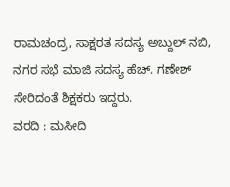ರಾಮಚಂದ್ರ, ಸಾಕ್ಷರತ ಸದಸ್ಯ ಅಬ್ದುಲ್ ನಬಿ, ನಗರ ಸಭೆ ಮಾಜಿ ಸದಸ್ಯ ಹೆಚ್. ಗಣೇಶ್ ಸೇರಿದಂತೆ ಶಿಕ್ಷಕರು ಇದ್ದರು.
ವರದಿ : ಮಸೀದಿ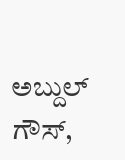ಅಬ್ದುಲ್ ಗೌಸ್,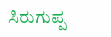ಸಿರುಗುಪ್ಪ